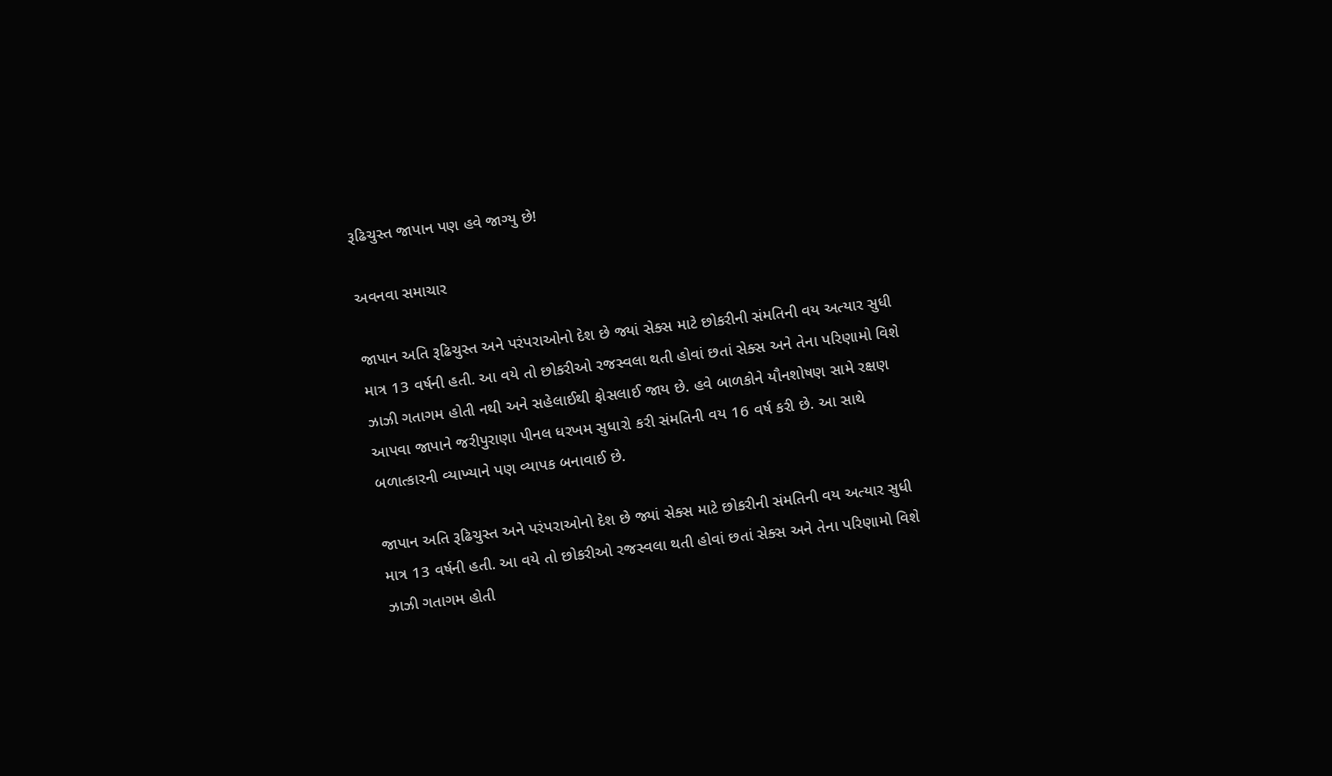રૂઢિચુસ્ત જાપાન પણ હવે જાગ્યુ છે!

અવનવા સમાચાર

જાપાન અતિ રૂઢિચુસ્ત અને પરંપરાઓનો દેશ છે જ્યાં સેક્સ માટે છોકરીની સંમતિની વય અત્યાર સુધી માત્ર 13 વર્ષની હતી. આ વયે તો છોકરીઓ રજસ્વલા થતી હોવાં છતાં સેક્સ અને તેના પરિણામો વિશે ઝાઝી ગતાગમ હોતી નથી અને સહેલાઈથી ફોસલાઈ જાય છે. હવે બાળકોને યૌનશોષણ સામે રક્ષણ આપવા જાપાને જરીપુરાણા પીનલ ધરખમ સુધારો કરી સંમતિની વય 16 વર્ષ કરી છે. આ સાથે બળાત્કારની વ્યાખ્યાને પણ વ્યાપક બનાવાઈ છે.

જાપાન અતિ રૂઢિચુસ્ત અને પરંપરાઓનો દેશ છે જ્યાં સેક્સ માટે છોકરીની સંમતિની વય અત્યાર સુધી માત્ર 13 વર્ષની હતી. આ વયે તો છોકરીઓ રજસ્વલા થતી હોવાં છતાં સેક્સ અને તેના પરિણામો વિશે ઝાઝી ગતાગમ હોતી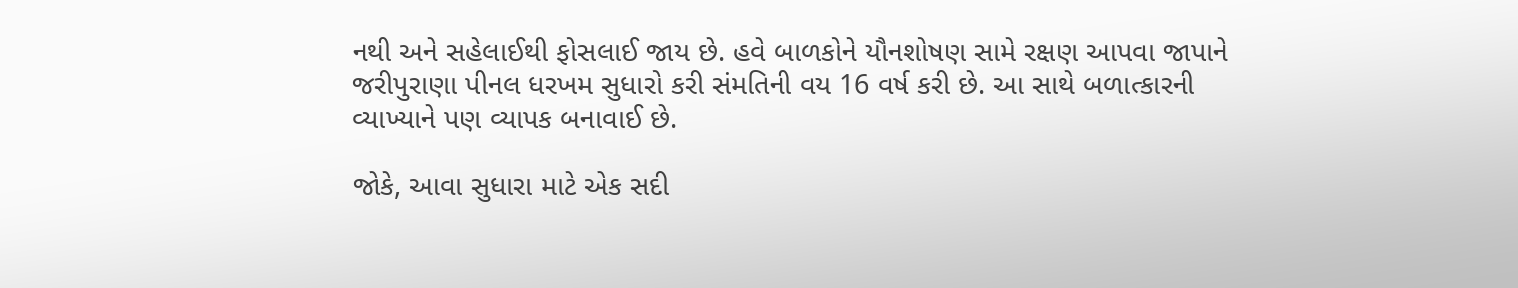નથી અને સહેલાઈથી ફોસલાઈ જાય છે. હવે બાળકોને યૌનશોષણ સામે રક્ષણ આપવા જાપાને જરીપુરાણા પીનલ ધરખમ સુધારો કરી સંમતિની વય 16 વર્ષ કરી છે. આ સાથે બળાત્કારની વ્યાખ્યાને પણ વ્યાપક બનાવાઈ છે.

જોકે, આવા સુધારા માટે એક સદી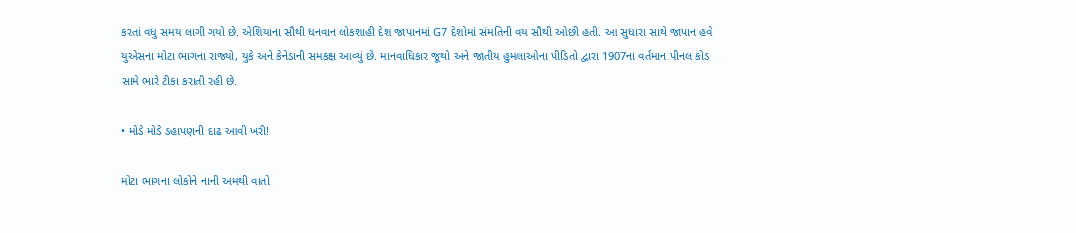કરતાં વધુ સમય લાગી ગયો છે. એશિયાના સૌથી ધનવાન લોકશાહી દેશ જાપાનમાં G7 દેશોમાં સંમતિની વય સૌથી ઓછી હતી. આ સુધારા સાથે જાપાન હવે યુએસના મોટા ભાગના રાજ્યો, યુકે અને કેનેડાની સમકક્ષ આવ્યું છે. માનવાધિકાર જૂથો અને જાતીય હુમલાઓના પીડિતો દ્વારા 1907ના વર્તમાન પીનલ કોડ સામે ભારે ટીકા કરાતી રહી છે.

• મોડે મોડે ડહાપણની દાઢ આવી ખરી!

મોટા ભાગના લોકોને નાની અમથી વાતો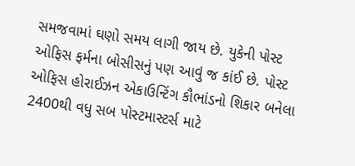સમજવામાં ઘણો સમય લાગી જાય છે. યુકેની પોસ્ટ ઓફિસ ફર્મના બોસીસનું પણ આવું જ કાંઈ છે. પોસ્ટ ઓફિસ હોરાઈઝન એકાઉન્ટિંગ કૌભાંડનો શિકાર બનેલા 2400થી વધુ સબ પોસ્ટમાસ્ટર્સ માટે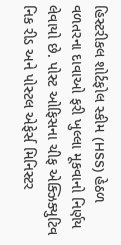હિસ્ટરીકલ શોર્ટફોલ સ્કીમ (HSS) હેઠળ વળતરના દાવાઓ ફરી ખુલ્લા મૂકવાનો નિર્ણય લેવાયો છે. પોસ્ટ ઓફિસના ચીફ એક્ઝિક્યુટિવ નિક રીડ અને પોસ્ટલ એફેર્સ મિનિસ્ટર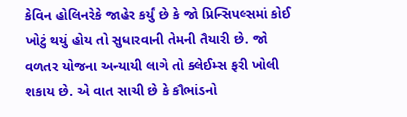કેવિન હોલિનરેકે જાહેર કર્યું છે કે જો પ્રિન્સિપલ્સમાં કોઈ ખોટું થયું હોય તો સુધારવાની તેમની તૈયારી છે. જો વળતર યોજના અન્યાયી લાગે તો ક્લેઈમ્સ ફરી ખોલી શકાય છે. એ વાત સાચી છે કે કૌભાંડનો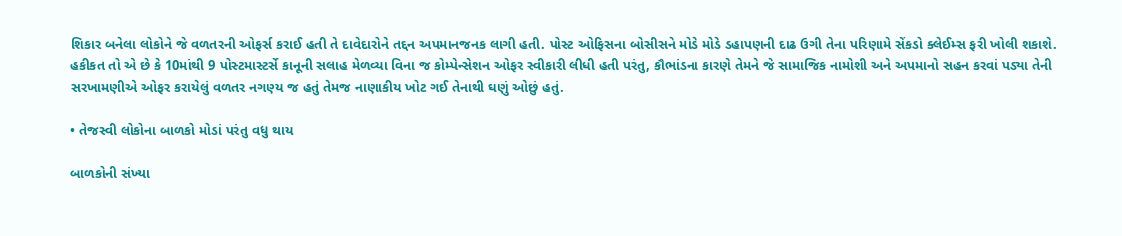શિકાર બનેલા લોકોને જે વળતરની ઓફર્સ કરાઈ હતી તે દાવેદારોને તદ્દન અપમાનજનક લાગી હતી. પોસ્ટ ઓફિસના બોસીસને મોડે મોડે ડહાપણની દાઢ ઉગી તેના પરિણામે સેંકડો ક્લેઈમ્સ ફરી ખોલી શકાશે. હકીકત તો એ છે કે 10માંથી 9 પોસ્ટમાસ્ટર્સે કાનૂની સલાહ મેળવ્યા વિના જ કોમ્પેન્સેશન ઓફર સ્વીકારી લીધી હતી પરંતુ, કૌભાંડના કારણે તેમને જે સામાજિક નામોશી અને અપમાનો સહન કરવાં પડ્યા તેની સરખામણીએ ઓફર કરાયેલું વળતર નગણ્ય જ હતું તેમજ નાણાકીય ખોટ ગઈ તેનાથી ઘણું ઓછું હતું.

• તેજસ્વી લોકોના બાળકો મોડાં પરંતુ વધુ થાય

બાળકોની સંખ્યા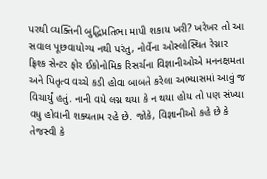પરથી વ્યક્તિની બુદ્ધિપ્રતિભા માપી શકાય ખરી? ખરેખર તો આ સવાલ પૂછવાયોગ્ય નથી પરંતુ, નોર્વેના ઓસ્લોસ્થિત રેગ્નાર ફ્રિશ્ક સેન્ટર ફોર ઈકોનોમિક રિસર્ચના વિજ્ઞાનીઓએ મનનક્ષમતા અને પિતૃત્વ વચ્ચે કડી હોવા બાબતે કરેલા અભ્યાસમાં આવું જ વિચાર્યું હતું. નાની વયે લગ્ન થયા કે ન થયા હોય તો પણ સંખ્યા વધુ હોવાની શક્યતામ રહે છે. જોકે, વિજ્ઞાનીઓ કહે છે કે તેજસ્વી કે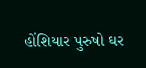હોંશિયાર પુરુષો ઘર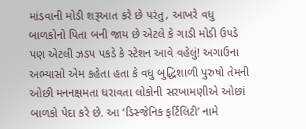માંડવાની મોડી શરૂઆત કરે છે પરંતુ, આખરે વધુ બાળકોનો પિતા બની જાય છે એટલે કે ગાડી મોડી ઉપડે પણ એટલી ઝડપ પકડે કે સ્ટેશન આવે વહેલું! અગાઉના અભ્યાસો એમ કહેતા હતા કે વધુ બુદ્ધિશાળી પુરુષો તેમની ઓછી મનનક્ષમતા ધરાવતા લોકોની સરખામણીએ ઓછાં બાળકો પેદા કરે છે. આ ‘ડિસ્જેનિક ફર્ટિલિટી’ નામે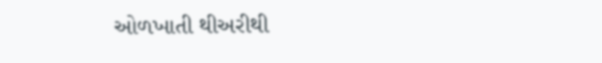ઓળખાતી થીઅરીથી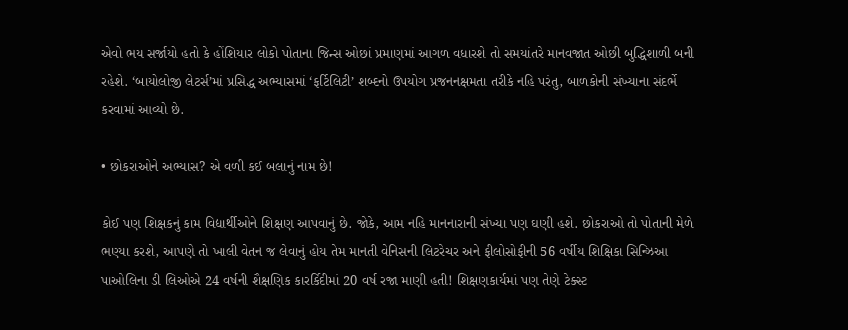એવો ભય સર્જાયો હતો કે હોંશિયાર લોકો પોતાના જિન્સ ઓછાં પ્રમાણમાં આગળ વધારશે તો સમયાંતરે માનવજાત ઓછી બુદ્ધિશાળી બની રહેશે. ‘બાયોલોજી લેટર્સ’માં પ્રસિદ્ધ અભ્યાસમાં ‘ફર્ટિલિટી’ શબ્દનો ઉપયોગ પ્રજનનક્ષમતા તરીકે નહિ પરંતુ, બાળકોની સંખ્યાના સંદર્ભે કરવામાં આવ્યો છે.

• છોકરાઓને અભ્યાસ? એ વળી કઈ બલાનું નામ છે!

કોઈ પણ શિક્ષકનું કામ વિદ્યાર્થીઓને શિક્ષણ આપવાનું છે. જોકે, આમ નહિ માનનારાની સંખ્યા પણ ઘણી હશે. છોકરાઓ તો પોતાની મેળે ભણ્યા કરશે, આપણે તો ખાલી વેતન જ લેવાનું હોય તેમ માનતી વેનિસની લિટરેચર અને ફીલોસોફીની 56 વર્ષીય શિક્ષિકા સિન્ઝિઆ પાઓલિના ડી લિઓએ 24 વર્ષની શૈક્ષણિક કારર્કિદીમાં 20 વર્ષ રજા માણી હતી! શિક્ષણકાર્યમાં પણ તેણે ટેક્સ્ટ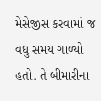મેસેજીસ કરવામાં જ વધુ સમય ગાળ્યો હતો. તે બીમારીના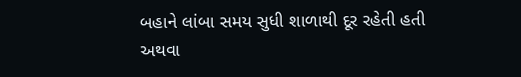બહાને લાંબા સમય સુધી શાળાથી દૂર રહેતી હતી અથવા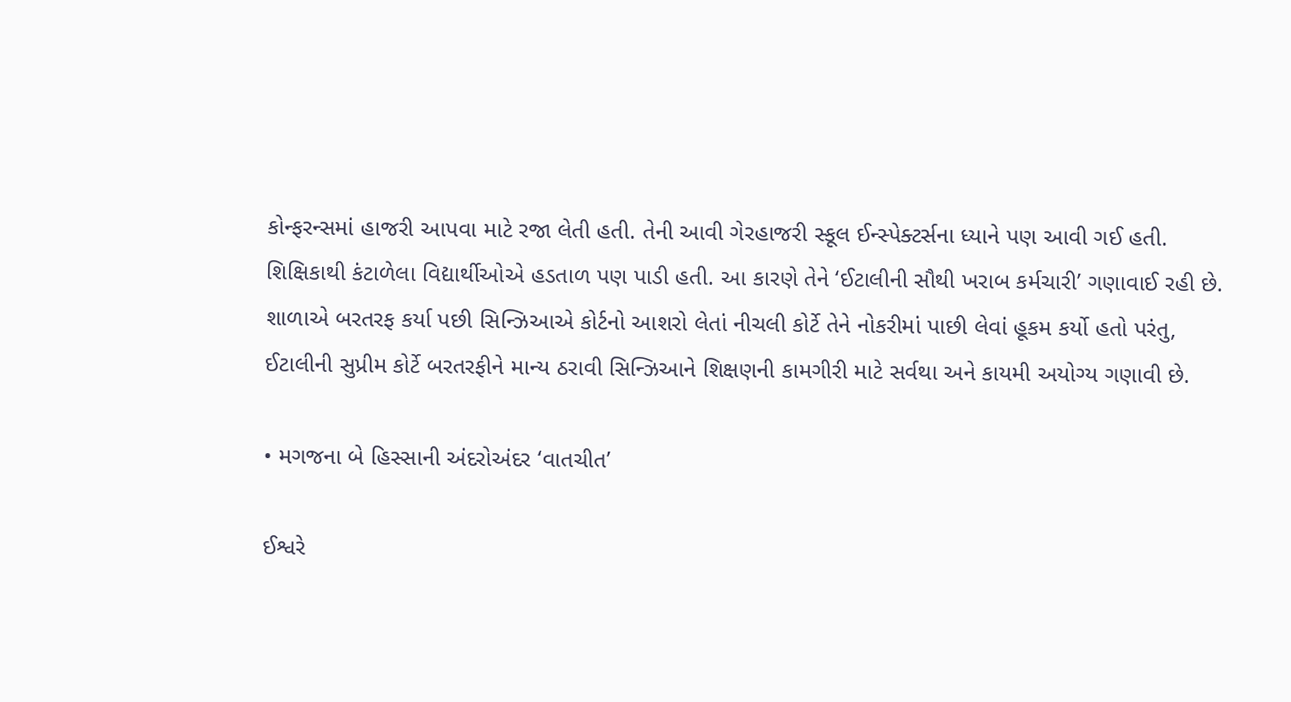કોન્ફરન્સમાં હાજરી આપવા માટે રજા લેતી હતી. તેની આવી ગેરહાજરી સ્કૂલ ઈન્સ્પેક્ટર્સના ધ્યાને પણ આવી ગઈ હતી. શિક્ષિકાથી કંટાળેલા વિદ્યાર્થીઓએ હડતાળ પણ પાડી હતી. આ કારણે તેને ‘ઈટાલીની સૌથી ખરાબ કર્મચારી’ ગણાવાઈ રહી છે. શાળાએ બરતરફ કર્યા પછી સિન્ઝિઆએ કોર્ટનો આશરો લેતાં નીચલી કોર્ટે તેને નોકરીમાં પાછી લેવાં હૂકમ કર્યો હતો પરંતુ, ઈટાલીની સુપ્રીમ કોર્ટે બરતરફીને માન્ય ઠરાવી સિન્ઝિઆને શિક્ષણની કામગીરી માટે સર્વથા અને કાયમી અયોગ્ય ગણાવી છે.

• મગજના બે હિસ્સાની અંદરોઅંદર ‘વાતચીત’

ઈશ્વરે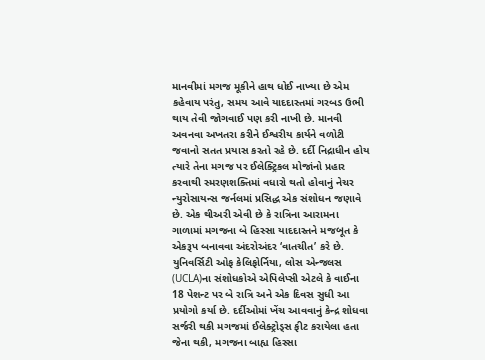માનવીમાં મગજ મૂકીને હાથ ધોઈ નાખ્યા છે એમ કહેવાય પરંતુ, સમય આવે યાદદાસ્તમાં ગરબડ ઉભી થાય તેવી જોગવાઈ પણ કરી નાખી છે. માનવી અવનવા અખતરા કરીને ઈશ્વરીય કાર્યને વળોટી જવાનો સતત પ્રયાસ કરતો રહે છે. દર્દી નિદ્રાધીન હોય ત્યારે તેના મગજ પર ઈલેક્ટ્રિકલ મોજાંનો પ્રહાર કરવાથી સ્મરણશક્તિમાં વધારો થતો હોવાનું નેચર ન્યુરોસાયન્સ જર્નલમાં પ્રસિદ્ધ એક સંશોધન જણાવે છે. એક થીઅરી એવી છે કે રાત્રિના આરામના ગાળામાં મગજના બે હિસ્સા યાદદાસ્તને મજબૂત કે એકરૂપ બનાવવા અંદરોઅંદર ‘વાતચીત’ કરે છે. યુનિવર્સિટી ઓફ કેલિફોર્નિયા, લોસ એન્જલસ (UCLA)ના સંશોધકોએ એપિલેપ્સી એટલે કે વાઈના 18 પેશન્ટ પર બે રાત્રિ અને એક દિવસ સુધી આ પ્રયોગો કર્યા છે. દર્દીઓમાં ખેંચ આવવાનું કેન્દ્ર શોધવા સર્જરી થકી મગજમાં ઈલેક્ટ્રોડ્સ ફીટ કરાયેલા હતા જેના થકી, મગજના બાહ્ય હિસ્સા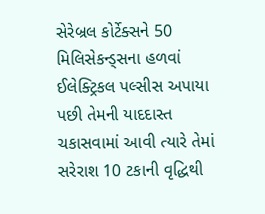સેરેબ્રલ કોર્ટેક્સને 50 મિલિસેકન્ડ્સના હળવાં ઈલેક્ટ્રિકલ પલ્સીસ અપાયા પછી તેમની યાદદાસ્ત ચકાસવામાં આવી ત્યારે તેમાં સરેરાશ 10 ટકાની વૃદ્ધિથી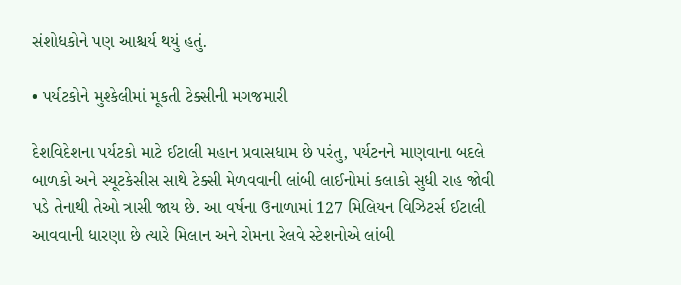સંશોધકોને પણ આશ્ચર્ય થયું હતું.

• પર્યટકોને મુશ્કેલીમાં મૂકતી ટેક્સીની મગજમારી

દેશવિદેશના પર્યટકો માટે ઈટાલી મહાન પ્રવાસધામ છે પરંતુ, પર્યટનને માણવાના બદલે બાળકો અને સ્યૂટકેસીસ સાથે ટેક્સી મેળવવાની લાંબી લાઈનોમાં કલાકો સુધી રાહ જોવી પડે તેનાથી તેઓ ત્રાસી જાય છે. આ વર્ષના ઉનાળામાં 127 મિલિયન વિઝિટર્સ ઈટાલી આવવાની ધારણા છે ત્યારે મિલાન અને રોમના રેલવે સ્ટેશનોએ લાંબી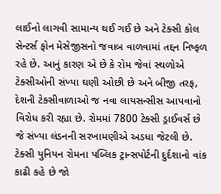લાઈનો લાગવી સામાન્ય થઈ ગઈ છે અને ટેક્સી કોલ સેન્ટર્સ ફોન મેસેજીસનો જવાબ વાળવામાં તદ્દન નિષ્ફળ રહે છે. આનું કારણ એ છે કે રોમ જેવાં સ્થળોએ ટેક્સીઓની સંખ્યા ઘણી ઓછી છે અને બીજી તરફ, દેશની ટેક્સીવાળાઓ જ નવા લાયસન્સીસ આપવાનો વિરોધ કરી રહ્યા છે. રોમમાં 7800 ટેક્સી ડ્રાઈવર્સ છે જે સંખ્યા લંડનની સરખામણીએ અડધા જેટલી છે. ટેક્સી યુનિયન રોમના પબ્લિક ટ્રાન્સપોર્ટની દુર્દશાનો વાંક કાઢી કહે છે જો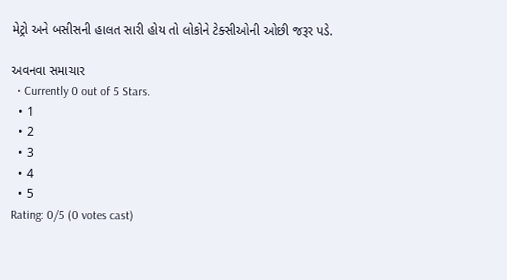મેટ્રો અને બસીસની હાલત સારી હોય તો લોકોને ટેક્સીઓની ઓછી જરૂર પડે.

અવનવા સમાચાર
  • Currently 0 out of 5 Stars.
  • 1
  • 2
  • 3
  • 4
  • 5
Rating: 0/5 (0 votes cast)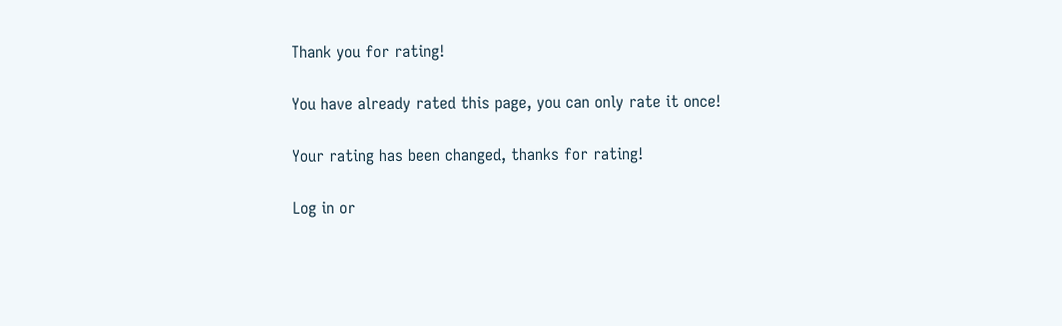Thank you for rating!

You have already rated this page, you can only rate it once!

Your rating has been changed, thanks for rating!

Log in or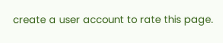create a user account to rate this page.